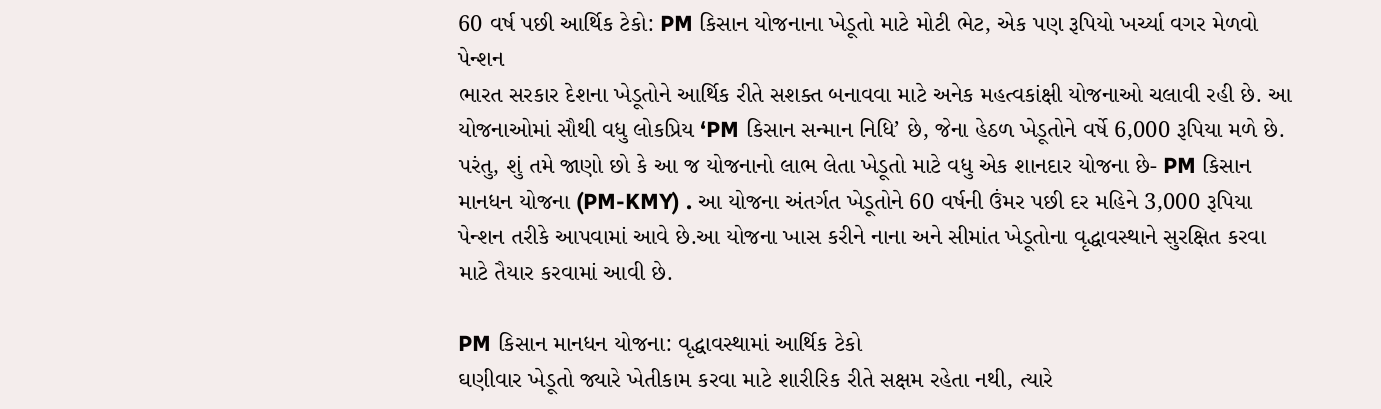60 વર્ષ પછી આર્થિક ટેકો: PM કિસાન યોજનાના ખેડૂતો માટે મોટી ભેટ, એક પણ રૂપિયો ખર્ચ્યા વગર મેળવો પેન્શન
ભારત સરકાર દેશના ખેડૂતોને આર્થિક રીતે સશક્ત બનાવવા માટે અનેક મહત્વકાંક્ષી યોજનાઓ ચલાવી રહી છે. આ યોજનાઓમાં સૌથી વધુ લોકપ્રિય ‘PM કિસાન સન્માન નિધિ’ છે, જેના હેઠળ ખેડૂતોને વર્ષે 6,000 રૂપિયા મળે છે. પરંતુ, શું તમે જાણો છો કે આ જ યોજનાનો લાભ લેતા ખેડૂતો માટે વધુ એક શાનદાર યોજના છે- PM કિસાન માનધન યોજના (PM-KMY) . આ યોજના અંતર્ગત ખેડૂતોને 60 વર્ષની ઉંમર પછી દર મહિને 3,000 રૂપિયા પેન્શન તરીકે આપવામાં આવે છે.આ યોજના ખાસ કરીને નાના અને સીમાંત ખેડૂતોના વૃદ્ધાવસ્થાને સુરક્ષિત કરવા માટે તૈયાર કરવામાં આવી છે.

PM કિસાન માનધન યોજના: વૃદ્ધાવસ્થામાં આર્થિક ટેકો
ઘણીવાર ખેડૂતો જ્યારે ખેતીકામ કરવા માટે શારીરિક રીતે સક્ષમ રહેતા નથી, ત્યારે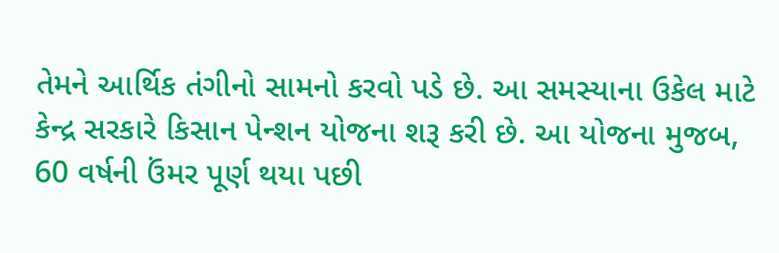તેમને આર્થિક તંગીનો સામનો કરવો પડે છે. આ સમસ્યાના ઉકેલ માટે કેન્દ્ર સરકારે કિસાન પેન્શન યોજના શરૂ કરી છે. આ યોજના મુજબ, 60 વર્ષની ઉંમર પૂર્ણ થયા પછી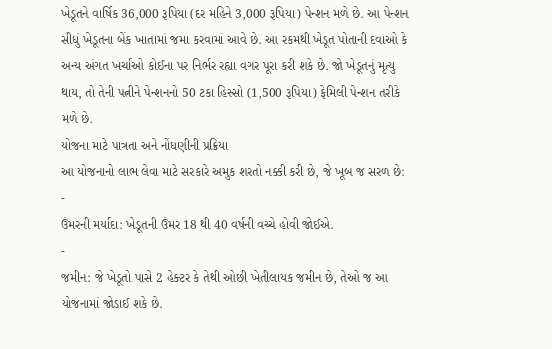ખેડૂતને વાર્ષિક 36,000 રૂપિયા (દર મહિને 3,000 રૂપિયા) પેન્શન મળે છે. આ પેન્શન સીધું ખેડૂતના બેંક ખાતામાં જમા કરવામાં આવે છે. આ રકમથી ખેડૂત પોતાની દવાઓ કે અન્ય અંગત ખર્ચાઓ કોઈના પર નિર્ભર રહ્યા વગર પૂરા કરી શકે છે. જો ખેડૂતનું મૃત્યુ થાય, તો તેની પત્નીને પેન્શનનો 50 ટકા હિસ્સો (1,500 રૂપિયા) ફેમિલી પેન્શન તરીકે મળે છે.
યોજના માટે પાત્રતા અને નોંધણીની પ્રક્રિયા
આ યોજનાનો લાભ લેવા માટે સરકારે અમુક શરતો નક્કી કરી છે, જે ખૂબ જ સરળ છે:
-
ઉંમરની મર્યાદા: ખેડૂતની ઉંમર 18 થી 40 વર્ષની વચ્ચે હોવી જોઈએ.
-
જમીન: જે ખેડૂતો પાસે 2 હેક્ટર કે તેથી ઓછી ખેતીલાયક જમીન છે, તેઓ જ આ યોજનામાં જોડાઈ શકે છે.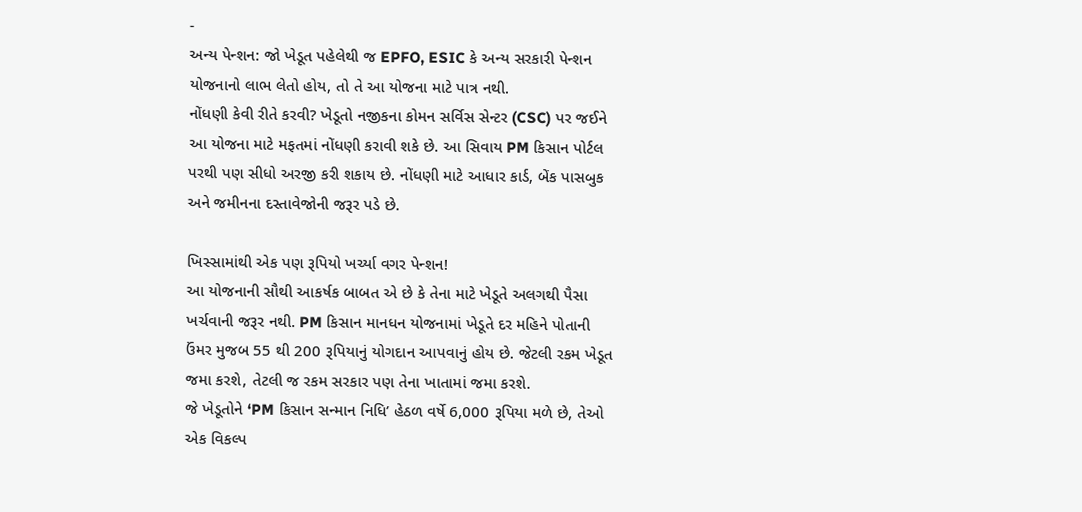-
અન્ય પેન્શન: જો ખેડૂત પહેલેથી જ EPFO, ESIC કે અન્ય સરકારી પેન્શન યોજનાનો લાભ લેતો હોય, તો તે આ યોજના માટે પાત્ર નથી.
નોંધણી કેવી રીતે કરવી? ખેડૂતો નજીકના કોમન સર્વિસ સેન્ટર (CSC) પર જઈને આ યોજના માટે મફતમાં નોંધણી કરાવી શકે છે. આ સિવાય PM કિસાન પોર્ટલ પરથી પણ સીધો અરજી કરી શકાય છે. નોંધણી માટે આધાર કાર્ડ, બેંક પાસબુક અને જમીનના દસ્તાવેજોની જરૂર પડે છે.

ખિસ્સામાંથી એક પણ રૂપિયો ખર્ચ્યા વગર પેન્શન!
આ યોજનાની સૌથી આકર્ષક બાબત એ છે કે તેના માટે ખેડૂતે અલગથી પૈસા ખર્ચવાની જરૂર નથી. PM કિસાન માનધન યોજનામાં ખેડૂતે દર મહિને પોતાની ઉંમર મુજબ 55 થી 200 રૂપિયાનું યોગદાન આપવાનું હોય છે. જેટલી રકમ ખેડૂત જમા કરશે, તેટલી જ રકમ સરકાર પણ તેના ખાતામાં જમા કરશે.
જે ખેડૂતોને ‘PM કિસાન સન્માન નિધિ’ હેઠળ વર્ષે 6,000 રૂપિયા મળે છે, તેઓ એક વિકલ્પ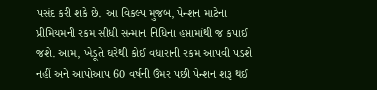પસંદ કરી શકે છે. આ વિકલ્પ મુજબ, પેન્શન માટેના પ્રીમિયમની રકમ સીધી સન્માન નિધિના હપ્તામાંથી જ કપાઈ જશે. આમ, ખેડૂતે ઘરેથી કોઈ વધારાની રકમ આપવી પડશે નહીં અને આપોઆપ 60 વર્ષની ઉંમર પછી પેન્શન શરૂ થઈ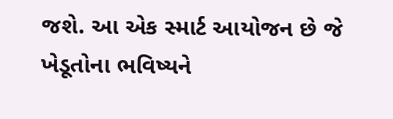જશે. આ એક સ્માર્ટ આયોજન છે જે ખેડૂતોના ભવિષ્યને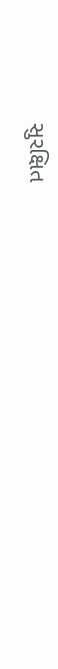સુરક્ષિત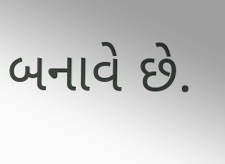બનાવે છે.